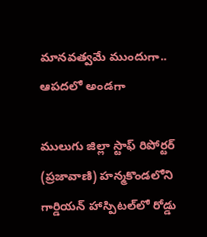మానవత్వమే ముందుగా.. ఆపదలో అండగా

ములుగు జిల్లా స్టాఫ్ రిపోర్టర్‌ (ప్రజావాణి) హన్మకొండలోని గార్డియన్ హాస్పిటల్‌లో రోడ్డు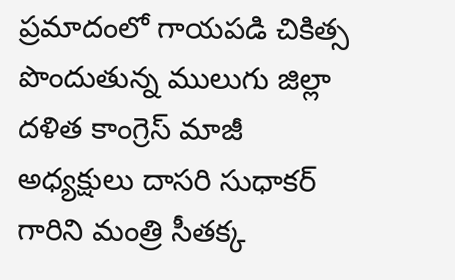ప్రమాదంలో గాయపడి చికిత్స పొందుతున్న ములుగు జిల్లా దళిత కాంగ్రెస్ మాజీ అధ్యక్షులు దాసరి సుధాకర్ గారిని మంత్రి సీతక్క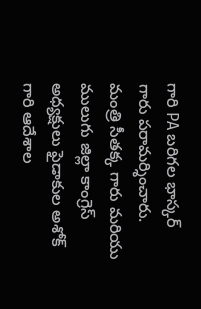గారి PA బరిగల భాస్కర్ గారు పరామర్శించారు. మంత్రి సీతక్క గారు మరియు ములుగు జిల్లా కాంగ్రెస్ అధ్యక్షులు ఫైడాకుల అశోక్ గారి ఆదేశాల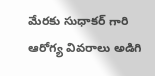మేరకు సుధాకర్ గారి ఆరోగ్య వివరాలు అడిగి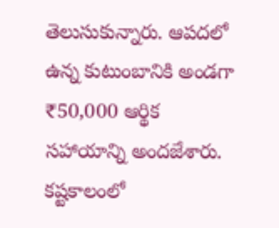తెలుసుకున్నారు. ఆపదలో ఉన్న కుటుంబానికి అండగా ₹50,000 ఆర్థిక సహాయాన్ని అందజేశారు. కష్టకాలంలో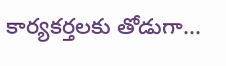కార్యకర్తలకు తోడుగా...